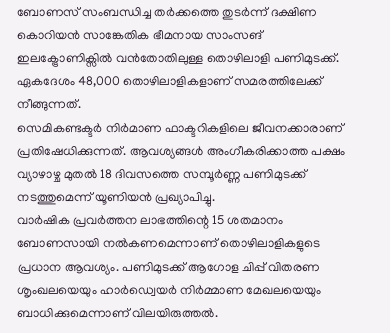ബോണസ് സംബന്ധിച്ച തർക്കത്തെ തുടർന്ന് ദക്ഷിണ കൊറിയൻ സാങ്കേതിക ഭീമനായ സാംസങ് ഇലക്ട്രോണിക്സിൽ വൻതോതിലുള്ള തൊഴിലാളി പണിമുടക്ക്. ഏകദേശം 48,000 തൊഴിലാളികളാണ് സമരത്തിലേക്ക് നീങ്ങുന്നത്.
സെമികണ്ടക്ടർ നിർമാണ ഫാക്ടറികളിലെ ജീവനക്കാരാണ് പ്രതിഷേധിക്കുന്നത്. ആവശ്യങ്ങൾ അംഗീകരിക്കാത്ത പക്ഷം വ്യാഴാഴ്ച മുതൽ 18 ദിവസത്തെ സമ്പൂർണ്ണ പണിമുടക്ക് നടത്തുമെന്ന് യൂണിയൻ പ്രഖ്യാപിച്ചു.
വാർഷിക പ്രവർത്തന ലാഭത്തിന്റെ 15 ശതമാനം ബോണസായി നൽകണമെന്നാണ് തൊഴിലാളികളുടെ പ്രധാന ആവശ്യം. പണിമുടക്ക് ആഗോള ചിപ്പ് വിതരണ ശൃംഖലയെയും ഹാർഡ്വെയർ നിർമ്മാണ മേഖലയെയും ബാധിക്കുമെന്നാണ് വിലയിരുത്തൽ.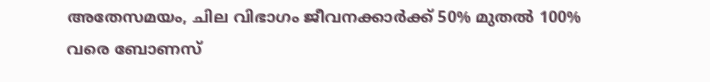അതേസമയം, ചില വിഭാഗം ജീവനക്കാർക്ക് 50% മുതൽ 100% വരെ ബോണസ്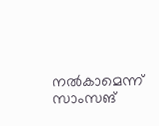നൽകാമെന്ന് സാംസങ്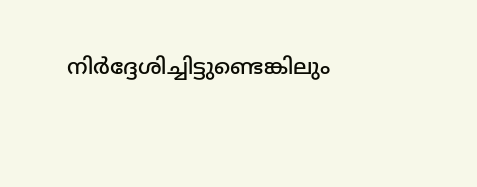നിർദ്ദേശിച്ചിട്ടുണ്ടെങ്കിലും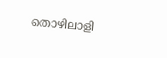തൊഴിലാളി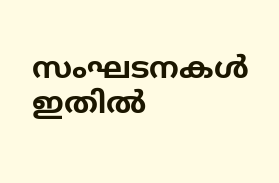സംഘടനകൾ ഇതിൽ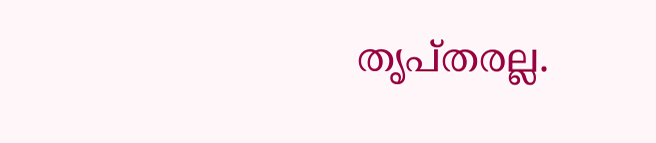തൃപ്തരല്ല.